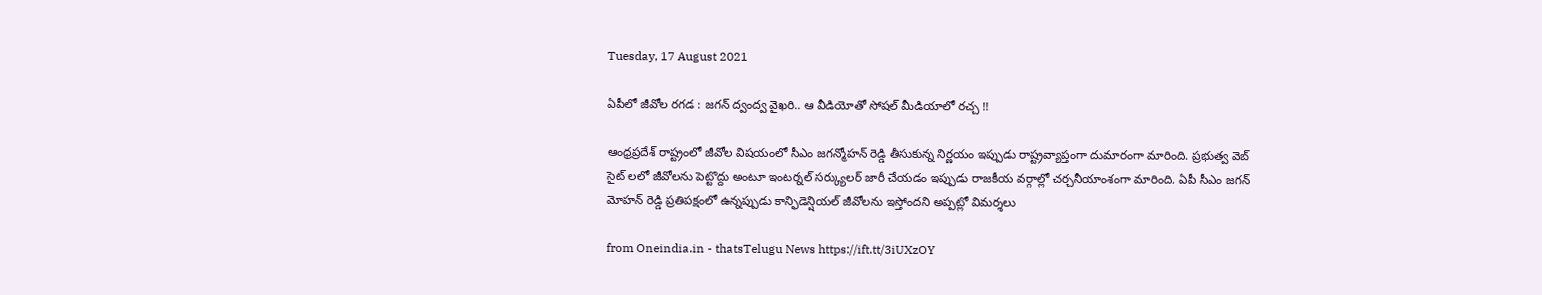Tuesday, 17 August 2021

ఏపీలో జీవోల రగడ : జగన్ ద్వంద్వ వైఖరి.. ఆ వీడియోతో సోషల్ మీడియాలో రచ్చ !!

ఆంధ్రప్రదేశ్ రాష్ట్రంలో జీవోల విషయంలో సీఎం జగన్మోహన్ రెడ్డి తీసుకున్న నిర్ణయం ఇప్పుడు రాష్ట్రవ్యాప్తంగా దుమారంగా మారింది. ప్రభుత్వ వెబ్ సైట్ లలో జీవోలను పెట్టొద్దు అంటూ ఇంటర్నల్ సర్క్యులర్ జారీ చేయడం ఇప్పుడు రాజకీయ వర్గాల్లో చర్చనీయాంశంగా మారింది. ఏపీ సీఎం జగన్ మోహన్ రెడ్డి ప్రతిపక్షంలో ఉన్నప్పుడు కాన్ఫిడెన్షియల్ జీవోలను ఇస్తోందని అప్పట్లో విమర్శలు

from Oneindia.in - thatsTelugu News https://ift.tt/3iUXzOY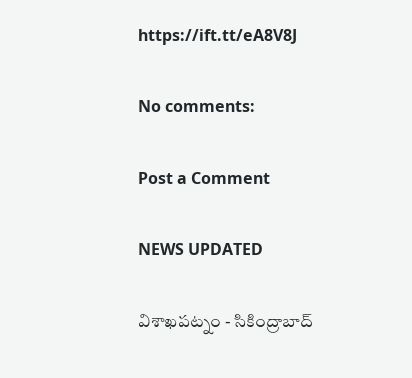https://ift.tt/eA8V8J

No comments:

Post a Comment

NEWS UPDATED

విశాఖపట్నం - సికింద్రాబాద్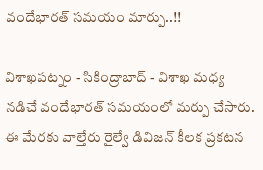వందేభారత్ సమయం మార్పు..!!

విశాఖపట్నం - సికింద్రాబాద్ - విశాఖ మధ్య నడిచే వందేభారత్ సమయంలో మర్పు చేసారు. ఈ మేరకు వాల్తేరు రైల్వే డివిజన్ కీలక ప్రకటన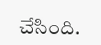చేసింది.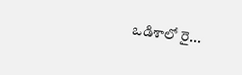ఒడిశాలో రై...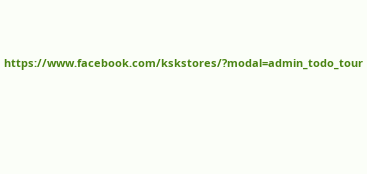https://www.facebook.com/kskstores/?modal=admin_todo_tour